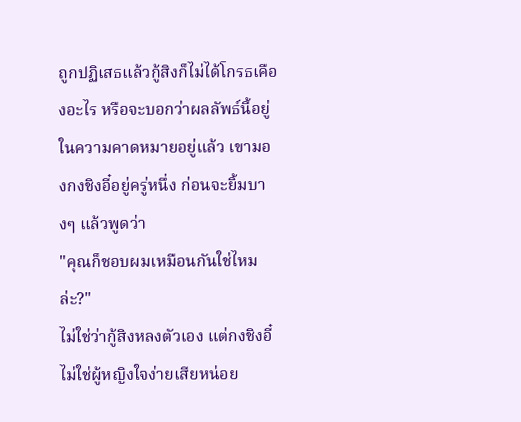ถูกปฏิเสธแล้วกู้สิงก็ไม่ได้โกรธเคืองอะไร หรือจะบอกว่าผลลัพธ์นี้อยู่ในความคาดหมายอยู่แล้ว เขามองกงชิงอี๋อยู่ครู่หนึ่ง ก่อนจะยิ้มบางๆ แล้วพูดว่า
"คุณก็ชอบผมเหมือนกันใช่ไหมล่ะ?"
ไม่ใช่ว่ากู้สิงหลงตัวเอง แต่กงชิงอี๋ไม่ใช่ผู้หญิงใจง่ายเสียหน่อย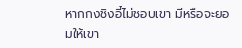หากกงชิงอี๋ไม่ชอบเขา มีหรือจะยอมให้เขา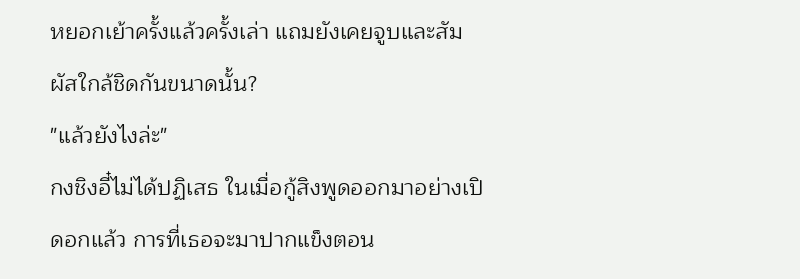หยอกเย้าครั้งแล้วครั้งเล่า แถมยังเคยจูบและสัมผัสใกล้ชิดกันขนาดนั้น?
"แล้วยังไงล่ะ"
กงชิงอี๋ไม่ได้ปฏิเสธ ในเมื่อกู้สิงพูดออกมาอย่างเปิดอกแล้ว การที่เธอจะมาปากแข็งตอน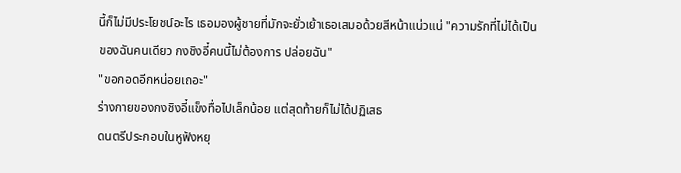นี้ก็ไม่มีประโยชน์อะไร เธอมองผู้ชายที่มักจะยั่วเย้าเธอเสมอด้วยสีหน้าแน่วแน่ "ความรักที่ไม่ได้เป็นของฉันคนเดียว กงชิงอี๋คนนี้ไม่ต้องการ ปล่อยฉัน"
"ขอกอดอีกหน่อยเถอะ"
ร่างกายของกงชิงอี๋แข็งทื่อไปเล็กน้อย แต่สุดท้ายก็ไม่ได้ปฏิเสธ
ดนตรีประกอบในหูฟังหยุ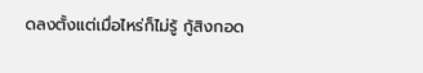ดลงตั้งแต่เมื่อไหร่ก็ไม่รู้ กู้สิงกอด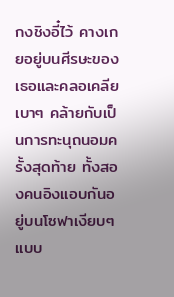กงชิงอี๋ไว้ คางเกยอยู่บนศีรษะของเธอและคลอเคลียเบาๆ คล้ายกับเป็นการทะนุถนอมครั้งสุดท้าย ทั้งสองคนอิงแอบกันอยู่บนโซฟาเงียบๆ แบบ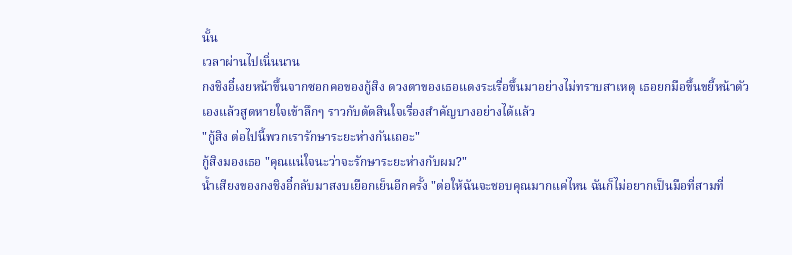นั้น
เวลาผ่านไปเนิ่นนาน
กงชิงอี๋เงยหน้าขึ้นจากซอกคอของกู้สิง ดวงตาของเธอแดงระเรื่อขึ้นมาอย่างไม่ทราบสาเหตุ เธอยกมือขึ้นขยี้หน้าตัวเองแล้วสูดหายใจเข้าลึกๆ ราวกับตัดสินใจเรื่องสำคัญบางอย่างได้แล้ว
"กู้สิง ต่อไปนี้พวกเรารักษาระยะห่างกันเถอะ"
กู้สิงมองเธอ "คุณแน่ใจนะว่าจะรักษาระยะห่างกับผม?"
น้ำเสียงของกงชิงอี๋กลับมาสงบเยือกเย็นอีกครั้ง "ต่อให้ฉันจะชอบคุณมากแค่ไหน ฉันก็ไม่อยากเป็นมือที่สามที่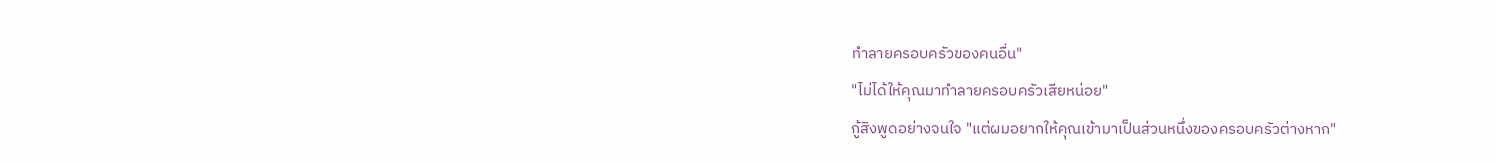ทำลายครอบครัวของคนอื่น"
"ไม่ได้ให้คุณมาทำลายครอบครัวเสียหน่อย"
กู้สิงพูดอย่างจนใจ "แต่ผมอยากให้คุณเข้ามาเป็นส่วนหนึ่งของครอบครัวต่างหาก"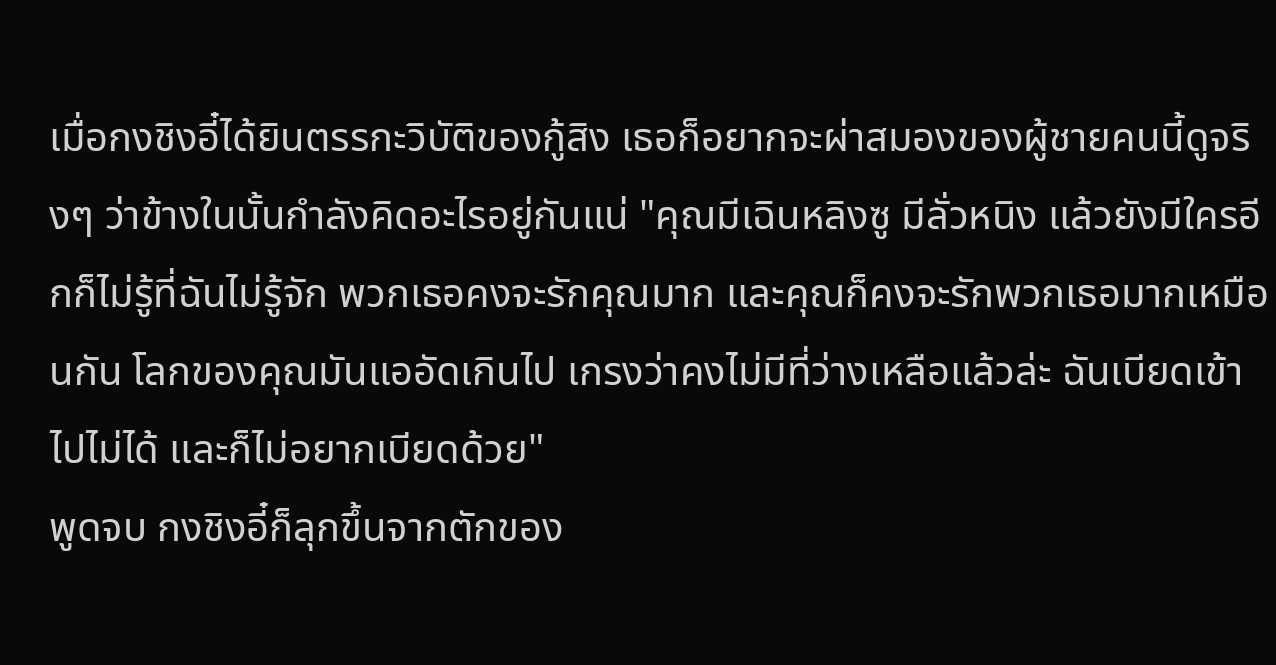เมื่อกงชิงอี๋ได้ยินตรรกะวิบัติของกู้สิง เธอก็อยากจะผ่าสมองของผู้ชายคนนี้ดูจริงๆ ว่าข้างในนั้นกำลังคิดอะไรอยู่กันแน่ "คุณมีเฉินหลิงซู มีลั่วหนิง แล้วยังมีใครอีกก็ไม่รู้ที่ฉันไม่รู้จัก พวกเธอคงจะรักคุณมาก และคุณก็คงจะรักพวกเธอมากเหมือนกัน โลกของคุณมันแออัดเกินไป เกรงว่าคงไม่มีที่ว่างเหลือแล้วล่ะ ฉันเบียดเข้าไปไม่ได้ และก็ไม่อยากเบียดด้วย"
พูดจบ กงชิงอี๋ก็ลุกขึ้นจากตักของ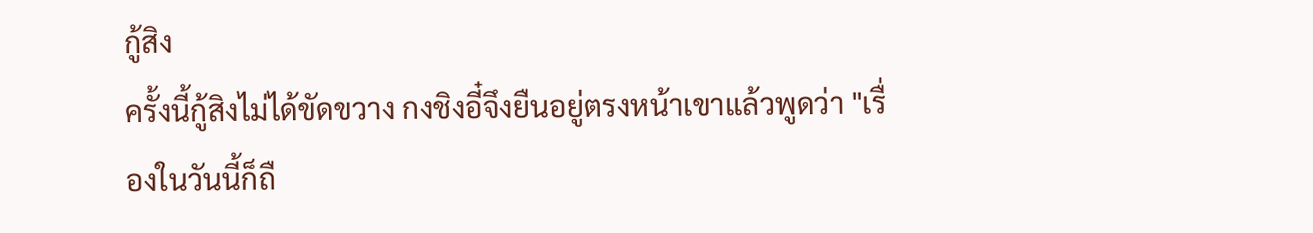กู้สิง
ครั้งนี้กู้สิงไม่ได้ขัดขวาง กงชิงอี๋จึงยืนอยู่ตรงหน้าเขาแล้วพูดว่า "เรื่องในวันนี้ก็ถื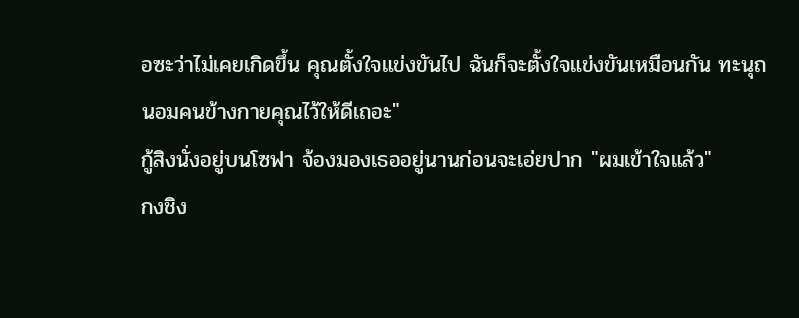อซะว่าไม่เคยเกิดขึ้น คุณตั้งใจแข่งขันไป ฉันก็จะตั้งใจแข่งขันเหมือนกัน ทะนุถนอมคนข้างกายคุณไว้ให้ดีเถอะ"
กู้สิงนั่งอยู่บนโซฟา จ้องมองเธออยู่นานก่อนจะเอ่ยปาก "ผมเข้าใจแล้ว"
กงชิง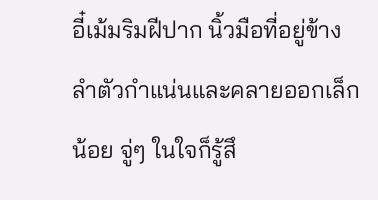อี๋เม้มริมฝีปาก นิ้วมือที่อยู่ข้างลำตัวกำแน่นและคลายออกเล็กน้อย จู่ๆ ในใจก็รู้สึ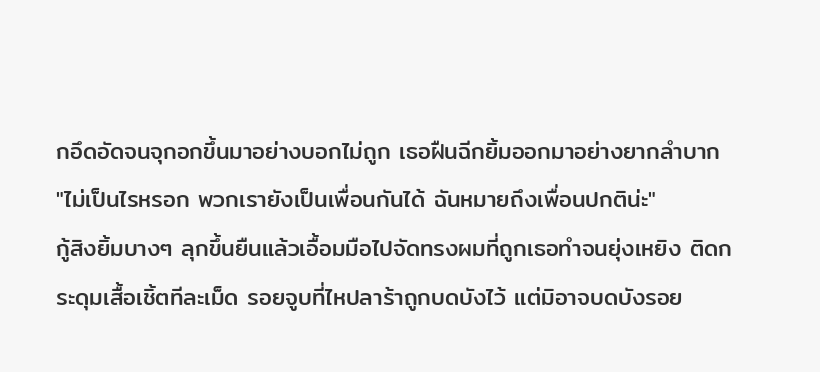กอึดอัดจนจุกอกขึ้นมาอย่างบอกไม่ถูก เธอฝืนฉีกยิ้มออกมาอย่างยากลำบาก
"ไม่เป็นไรหรอก พวกเรายังเป็นเพื่อนกันได้ ฉันหมายถึงเพื่อนปกติน่ะ"
กู้สิงยิ้มบางๆ ลุกขึ้นยืนแล้วเอื้อมมือไปจัดทรงผมที่ถูกเธอทำจนยุ่งเหยิง ติดกระดุมเสื้อเชิ้ตทีละเม็ด รอยจูบที่ไหปลาร้าถูกบดบังไว้ แต่มิอาจบดบังรอย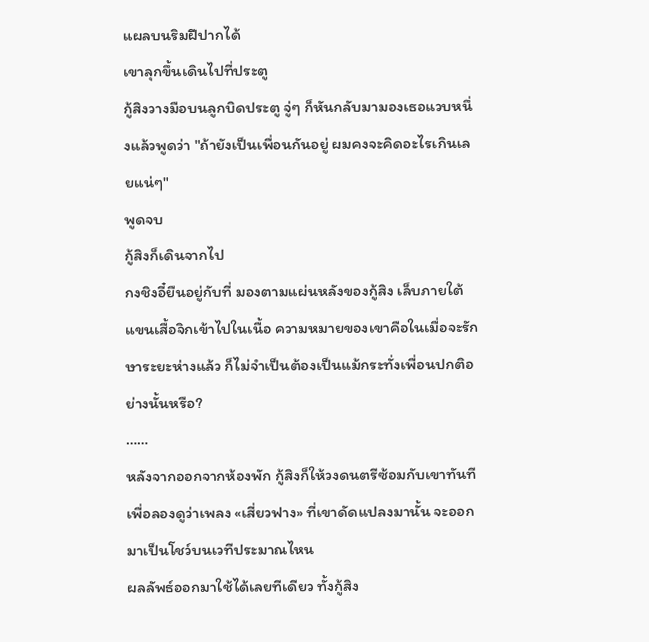แผลบนริมฝีปากได้
เขาลุกขึ้นเดินไปที่ประตู
กู้สิงวางมือบนลูกบิดประตู จู่ๆ ก็หันกลับมามองเธอแวบหนึ่งแล้วพูดว่า "ถ้ายังเป็นเพื่อนกันอยู่ ผมคงจะคิดอะไรเกินเลยแน่ๆ"
พูดจบ
กู้สิงก็เดินจากไป
กงชิงอี๋ยืนอยู่กับที่ มองตามแผ่นหลังของกู้สิง เล็บภายใต้แขนเสื้อจิกเข้าไปในเนื้อ ความหมายของเขาคือในเมื่อจะรักษาระยะห่างแล้ว ก็ไม่จำเป็นต้องเป็นแม้กระทั่งเพื่อนปกติอย่างนั้นหรือ?
……
หลังจากออกจากห้องพัก กู้สิงก็ให้วงดนตรีซ้อมกับเขาทันที เพื่อลองดูว่าเพลง «เสี่ยวฟาง» ที่เขาดัดแปลงมานั้น จะออกมาเป็นโชว์บนเวทีประมาณไหน
ผลลัพธ์ออกมาใช้ได้เลยทีเดียว ทั้งกู้สิง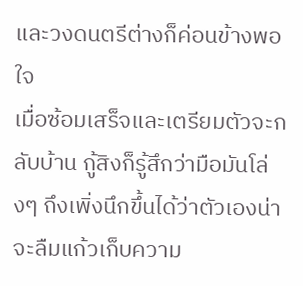และวงดนตรีต่างก็ค่อนข้างพอใจ
เมื่อซ้อมเสร็จและเตรียมตัวจะกลับบ้าน กู้สิงก็รู้สึกว่ามือมันโล่งๆ ถึงเพิ่งนึกขึ้นได้ว่าตัวเองน่าจะลืมแก้วเก็บความ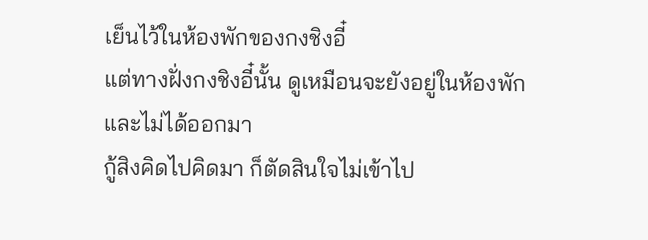เย็นไว้ในห้องพักของกงชิงอี๋
แต่ทางฝั่งกงชิงอี๋นั้น ดูเหมือนจะยังอยู่ในห้องพักและไม่ได้ออกมา
กู้สิงคิดไปคิดมา ก็ตัดสินใจไม่เข้าไป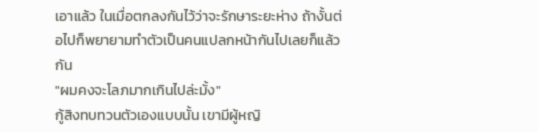เอาแล้ว ในเมื่อตกลงกันไว้ว่าจะรักษาระยะห่าง ถ้างั้นต่อไปก็พยายามทำตัวเป็นคนแปลกหน้ากันไปเลยก็แล้วกัน
"ผมคงจะโลภมากเกินไปล่ะมั้ง"
กู้สิงทบทวนตัวเองแบบนั้น เขามีผู้หญิ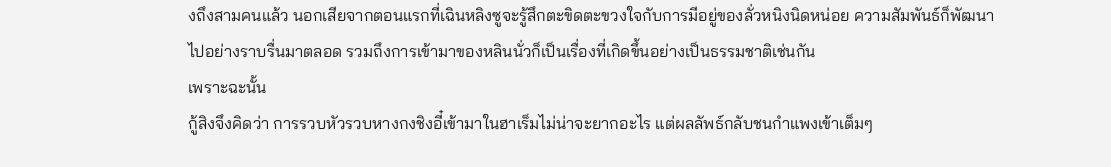งถึงสามคนแล้ว นอกเสียจากตอนแรกที่เฉินหลิงซูจะรู้สึกตะขิดตะขวงใจกับการมีอยู่ของลั่วหนิงนิดหน่อย ความสัมพันธ์ก็พัฒนาไปอย่างราบรื่นมาตลอด รวมถึงการเข้ามาของหลินนั่วก็เป็นเรื่องที่เกิดขึ้นอย่างเป็นธรรมชาติเช่นกัน
เพราะฉะนั้น
กู้สิงจึงคิดว่า การรวบหัวรวบหางกงชิงอี๋เข้ามาในฮาเร็มไม่น่าจะยากอะไร แต่ผลลัพธ์กลับชนกำแพงเข้าเต็มๆ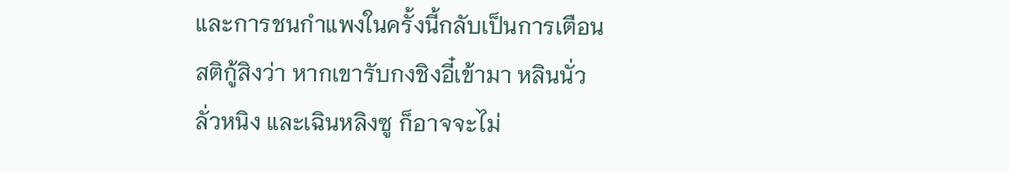และการชนกำแพงในครั้งนี้กลับเป็นการเตือนสติกู้สิงว่า หากเขารับกงชิงอี๋เข้ามา หลินนั่ว ลั่วหนิง และเฉินหลิงซู ก็อาจจะไม่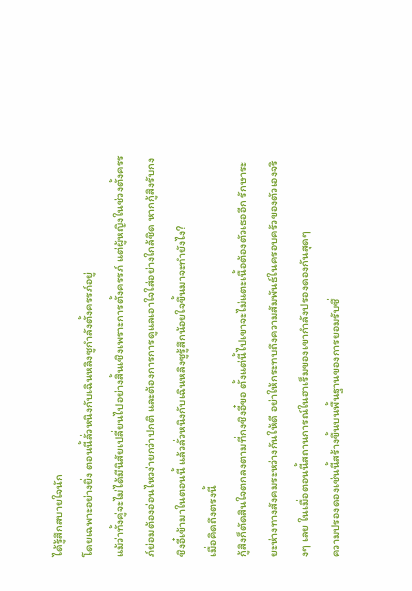ได้รู้สึกสบายใจนัก
โดยเฉพาะอย่างยิ่ง ตอนนี้ลั่วหนิงกับเฉินหลิงซูกำลังตั้งครรภ์อยู่
แม้ว่าทั้งคู่จะไม่ได้มีนิสัยเปลี่ยนไปอย่างสิ้นเชิงเพราะการตั้งครรภ์ แต่ผู้หญิงในช่วงตั้งครรภ์ย่อมต้องอ่อนไหวง่ายกว่าปกติ และต้องการการดูแลเอาใจใส่อย่างใกล้ชิด หากกู้สิงรับกงชิงอี๋เข้ามาในตอนนี้ แล้วลั่วหนิงกับเฉินหลิงซูรู้สึกน้อยใจขึ้นมาจะทำยังไง?
เมื่อคิดถึงตรงนี้
กู้สิงก็ตัดสินใจตกลงตามที่กงชิงอี๋ขอ ตั้งแต่นี้ไปเขาจะไม่แตะเนื้อต้องตัวเธออีก รักษาระยะห่างทางสังคมระหว่างกันให้ดี อย่าให้กระทบถึงความสัมพันธ์ในครอบครัวของตัวเองจริงๆ เลย ในเมื่อตอนนี้สถานการณ์ในฮาเร็มของเขากำลังปรองดองกันสุดๆ
ความปรองดองเช่นนี้สร้างขึ้นบนพื้นฐานของการยอมรับซึ่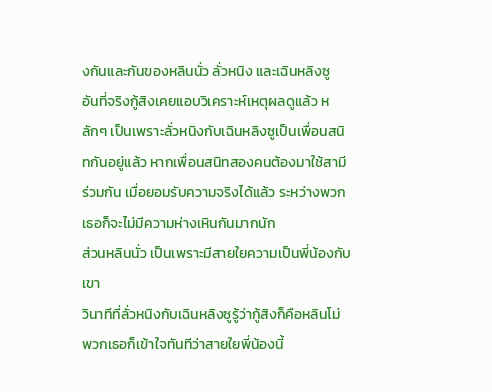งกันและกันของหลินนั่ว ลั่วหนิง และเฉินหลิงซู
อันที่จริงกู้สิงเคยแอบวิเคราะห์เหตุผลดูแล้ว หลักๆ เป็นเพราะลั่วหนิงกับเฉินหลิงซูเป็นเพื่อนสนิทกันอยู่แล้ว หากเพื่อนสนิทสองคนต้องมาใช้สามีร่วมกัน เมื่อยอมรับความจริงได้แล้ว ระหว่างพวกเธอก็จะไม่มีความห่างเหินกันมากนัก
ส่วนหลินนั่ว เป็นเพราะมีสายใยความเป็นพี่น้องกับเขา
วินาทีที่ลั่วหนิงกับเฉินหลิงซูรู้ว่ากู้สิงก็คือหลินโม่ พวกเธอก็เข้าใจทันทีว่าสายใยพี่น้องนี้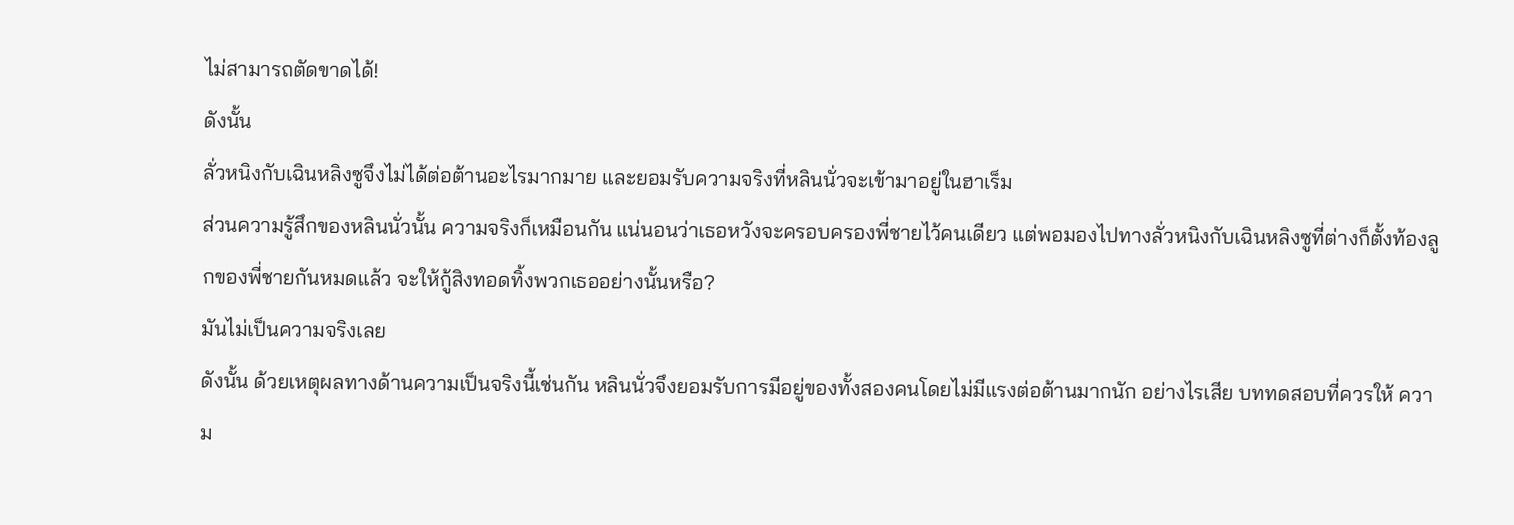ไม่สามารถตัดขาดได้!
ดังนั้น
ลั่วหนิงกับเฉินหลิงซูจึงไม่ได้ต่อต้านอะไรมากมาย และยอมรับความจริงที่หลินนั่วจะเข้ามาอยู่ในฮาเร็ม
ส่วนความรู้สึกของหลินนั่วนั้น ความจริงก็เหมือนกัน แน่นอนว่าเธอหวังจะครอบครองพี่ชายไว้คนเดียว แต่พอมองไปทางลั่วหนิงกับเฉินหลิงซูที่ต่างก็ตั้งท้องลูกของพี่ชายกันหมดแล้ว จะให้กู้สิงทอดทิ้งพวกเธออย่างนั้นหรือ?
มันไม่เป็นความจริงเลย
ดังนั้น ด้วยเหตุผลทางด้านความเป็นจริงนี้เช่นกัน หลินนั่วจึงยอมรับการมีอยู่ของทั้งสองคนโดยไม่มีแรงต่อต้านมากนัก อย่างไรเสีย บททดสอบที่ควรให้ ความ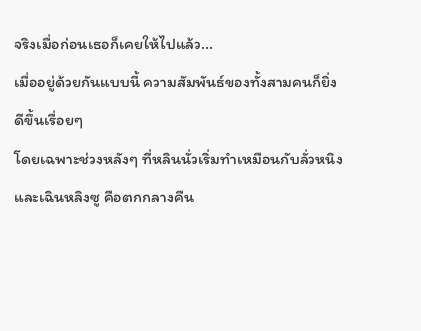จริงเมื่อก่อนเธอก็เคยให้ไปแล้ว...
เมื่ออยู่ด้วยกันแบบนี้ ความสัมพันธ์ของทั้งสามคนก็ยิ่งดีขึ้นเรื่อยๆ
โดยเฉพาะช่วงหลังๆ ที่หลินนั่วเริ่มทำเหมือนกับลั่วหนิงและเฉินหลิงซู คือตกกลางคืน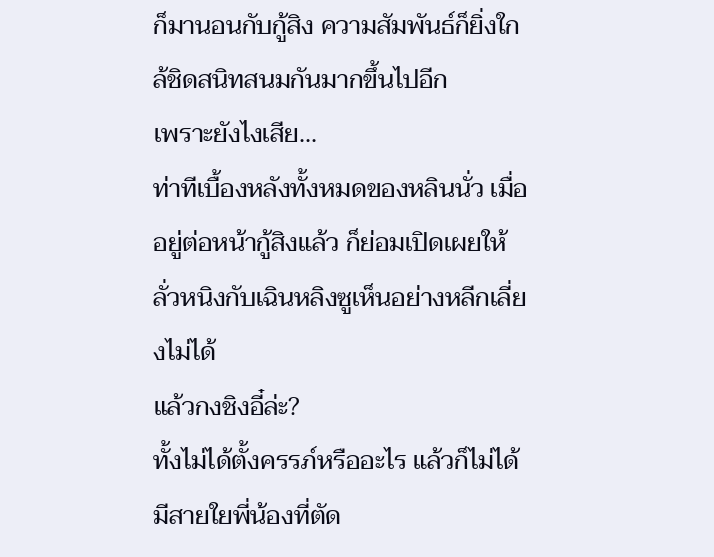ก็มานอนกับกู้สิง ความสัมพันธ์ก็ยิ่งใกล้ชิดสนิทสนมกันมากขึ้นไปอีก
เพราะยังไงเสีย...
ท่าทีเบื้องหลังทั้งหมดของหลินนั่ว เมื่ออยู่ต่อหน้ากู้สิงแล้ว ก็ย่อมเปิดเผยให้ลั่วหนิงกับเฉินหลิงซูเห็นอย่างหลีกเลี่ยงไม่ได้
แล้วกงชิงอี๋ล่ะ?
ทั้งไม่ได้ตั้งครรภ์หรืออะไร แล้วก็ไม่ได้มีสายใยพี่น้องที่ตัด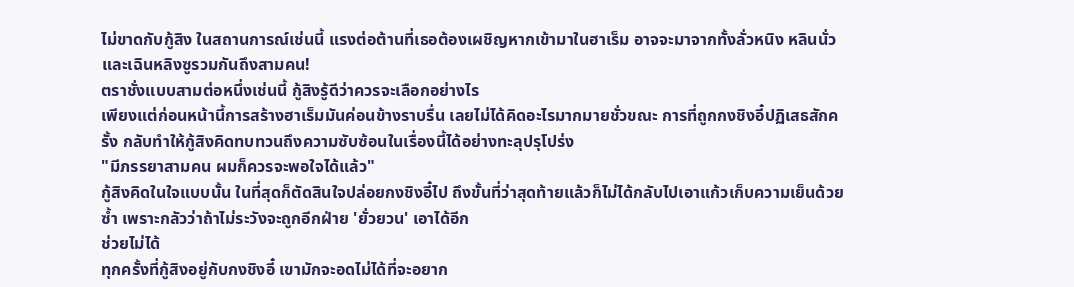ไม่ขาดกับกู้สิง ในสถานการณ์เช่นนี้ แรงต่อต้านที่เธอต้องเผชิญหากเข้ามาในฮาเร็ม อาจจะมาจากทั้งลั่วหนิง หลินนั่ว และเฉินหลิงซูรวมกันถึงสามคน!
ตราชั่งแบบสามต่อหนึ่งเช่นนี้ กู้สิงรู้ดีว่าควรจะเลือกอย่างไร
เพียงแต่ก่อนหน้านี้การสร้างฮาเร็มมันค่อนข้างราบรื่น เลยไม่ได้คิดอะไรมากมายชั่วขณะ การที่ถูกกงชิงอี๋ปฏิเสธสักครั้ง กลับทำให้กู้สิงคิดทบทวนถึงความซับซ้อนในเรื่องนี้ได้อย่างทะลุปรุโปร่ง
"มีภรรยาสามคน ผมก็ควรจะพอใจได้แล้ว"
กู้สิงคิดในใจแบบนั้น ในที่สุดก็ตัดสินใจปล่อยกงชิงอี๋ไป ถึงขั้นที่ว่าสุดท้ายแล้วก็ไม่ได้กลับไปเอาแก้วเก็บความเย็นด้วยซ้ำ เพราะกลัวว่าถ้าไม่ระวังจะถูกอีกฝ่าย 'ยั่วยวน' เอาได้อีก
ช่วยไม่ได้
ทุกครั้งที่กู้สิงอยู่กับกงชิงอี๋ เขามักจะอดไม่ได้ที่จะอยาก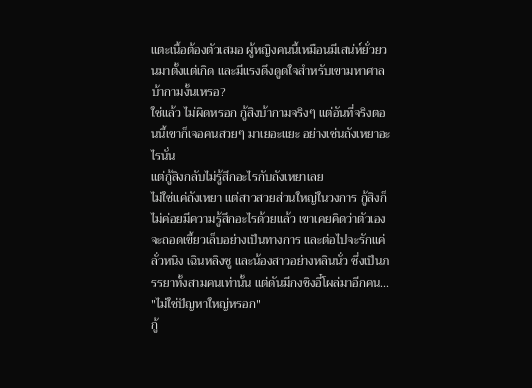แตะเนื้อต้องตัวเสมอ ผู้หญิงคนนี้เหมือนมีเสน่ห์ยั่วยวนมาตั้งแต่เกิด และมีแรงดึงดูดใจสำหรับเขามหาศาล
บ้ากามงั้นเหรอ?
ใช่แล้ว ไม่ผิดหรอก กู้สิงบ้ากามจริงๆ แต่อันที่จริงตอนนี้เขาก็เจอคนสวยๆ มาเยอะแยะ อย่างเช่นถังเหยาอะไรนั่น
แต่กู้สิงกลับไม่รู้สึกอะไรกับถังเหยาเลย
ไม่ใช่แค่ถังเหยา แต่สาวสวยส่วนใหญ่ในวงการ กู้สิงก็ไม่ค่อยมีความรู้สึกอะไรด้วยแล้ว เขาเคยคิดว่าตัวเองจะถอดเขี้ยวเล็บอย่างเป็นทางการ และต่อไปจะรักแค่ลั่วหนิง เฉินหลิงซู และน้องสาวอย่างหลินนั่ว ซึ่งเป็นภรรยาทั้งสามคนเท่านั้น แต่ดันมีกงชิงอี๋โผล่มาอีกคน...
"ไม่ใช่ปัญหาใหญ่หรอก"
กู้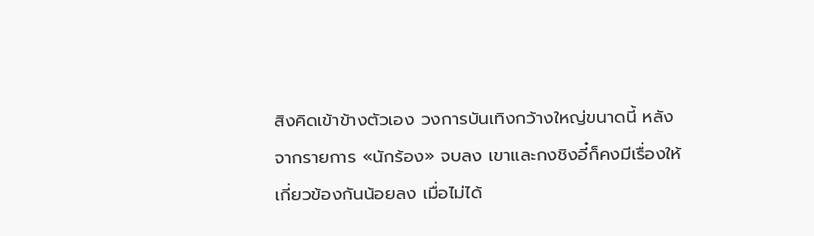สิงคิดเข้าข้างตัวเอง วงการบันเทิงกว้างใหญ่ขนาดนี้ หลังจากรายการ «นักร้อง» จบลง เขาและกงชิงอี๋ก็คงมีเรื่องให้เกี่ยวข้องกันน้อยลง เมื่อไม่ได้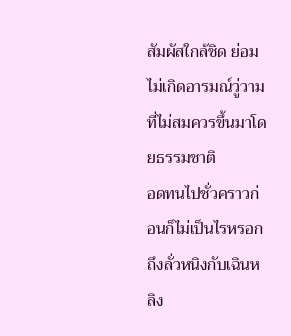สัมผัสใกล้ชิด ย่อมไม่เกิดอารมณ์วู่วามที่ไม่สมควรขึ้นมาโดยธรรมชาติ
อดทนไปชั่วคราวก่อนก็ไม่เป็นไรหรอก
ถึงลั่วหนิงกับเฉินหลิง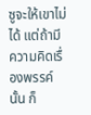ซูจะให้เขาไม่ได้ แต่ถ้ามีความคิดเรื่องพรรค์นั้น ก็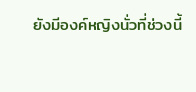ยังมีองค์หญิงนั่วที่ช่วงนี้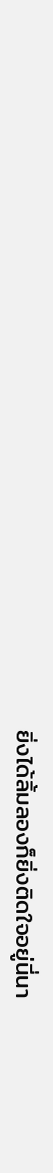ยิ่งได้ลิ้มลองก็ยิ่งติดใจอยู่นี่นา